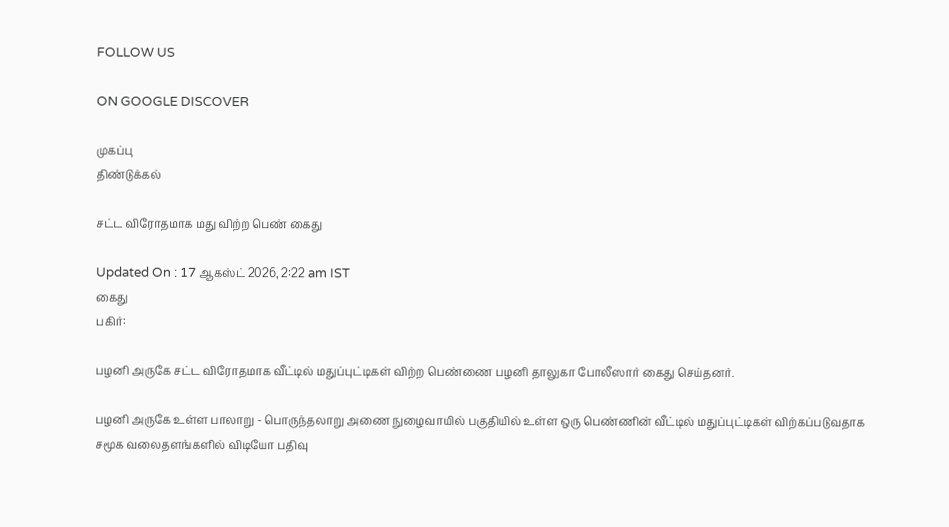FOLLOW US

ON GOOGLE DISCOVER

முகப்பு
திண்டுக்கல்

சட்ட விரோதமாக மது விற்ற பெண் கைது

Updated On : 17 ஆகஸ்ட் 2026, 2:22 am IST
கைது
பகிர்:

பழனி அருகே சட்ட விரோதமாக வீட்டில் மதுப்புட்டிகள் விற்ற பெண்ணை பழனி தாலுகா போலீஸார் கைது செய்தனர்.

பழனி அருகே உள்ள பாலாறு - பொருந்தலாறு அணை நுழைவாயில் பகுதியில் உள்ள ஒரு பெண்ணின் வீட்டில் மதுப்புட்டிகள் விற்கப்படுவதாக சமூக வலைதளங்களில் விடியோ பதிவு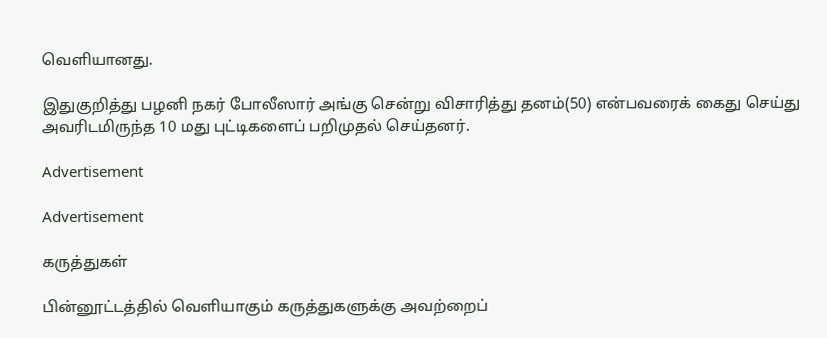வெளியானது.

இதுகுறித்து பழனி நகர் போலீஸார் அங்கு சென்று விசாரித்து தனம்(50) என்பவரைக் கைது செய்து அவரிடமிருந்த 10 மது புட்டிகளைப் பறிமுதல் செய்தனர்.

Advertisement

Advertisement

கருத்துகள்

பின்னூட்டத்தில் வெளியாகும் கருத்துகளுக்கு அவற்றைப்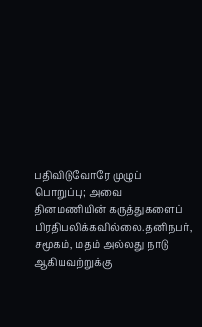பதிவிடுவோரே முழுப் பொறுப்பு; அவை தினமணியின் கருத்துகளைப் பிரதிபலிக்கவில்லை.தனிநபர், சமூகம், மதம் அல்லது நாடு ஆகியவற்றுக்கு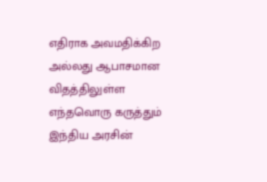எதிராக அவமதிக்கிற அல்லது ஆபாசமான விதத்திலுள்ள எந்தவொரு கருத்தும் இந்திய அரசின்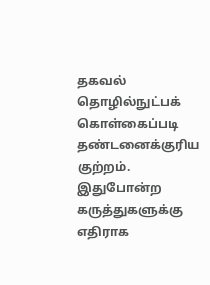தகவல் தொழில்நுட்பக் கொள்கைப்படி தண்டனைக்குரிய குற்றம். இதுபோன்ற கருத்துகளுக்கு எதிராக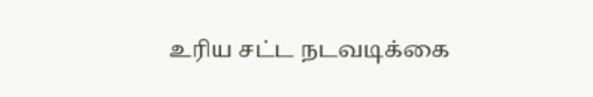உரிய சட்ட நடவடிக்கை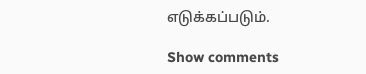எடுக்கப்படும்.

Show comments